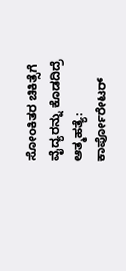ಸೋಂಕಿತರ ಚಿಕಿತ್ಸೆಗೆ ವೈದ್ಯರನ್ನು ಕೊಡದಿದ್ರೆ ಆತ್ಮಹತ್ಯೆ: ಕಾರ್ಪೋರೇಟರ್‌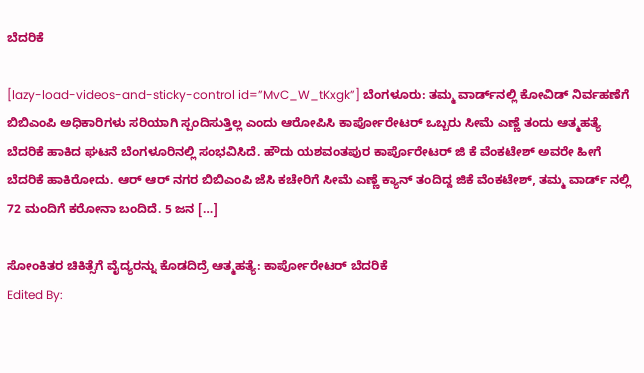ಬೆದರಿಕೆ

[lazy-load-videos-and-sticky-control id=”MvC_W_tKxgk”] ಬೆಂಗಳೂರು: ತಮ್ಮ ವಾರ್ಡ್‌ನಲ್ಲಿ ಕೋವಿಡ್ ನಿರ್ವಹಣೆಗೆ ಬಿಬಿಎಂಪಿ ಅಧಿಕಾರಿಗಳು ಸರಿಯಾಗಿ ಸ್ಪಂದಿಸುತ್ತಿಲ್ಲ ಎಂದು ಆರೋಪಿಸಿ ಕಾರ್ಪೋರೇಟರ್‌ ಒಬ್ಬರು ಸೀಮೆ ಎಣ್ಣೆ ತಂದು ಆತ್ಮಹತ್ಯೆ ಬೆದರಿಕೆ ಹಾಕಿದ ಘಟನೆ ಬೆಂಗಳೂರಿನಲ್ಲಿ ಸಂಭವಿಸಿದೆ. ಹೌದು ಯಶವಂತಪುರ ಕಾರ್ಪೊರೇಟರ್ ಜಿ ಕೆ ವೆಂಕಟೇಶ್ ಅವರೇ ಹೀಗೆ ಬೆದರಿಕೆ ಹಾಕಿರೋದು. ಆರ್ ಆರ್ ನಗರ ಬಿಬಿಎಂಪಿ ಜೆಸಿ ಕಚೇರಿಗೆ ಸೀಮೆ ಎಣ್ಣೆ ಕ್ಯಾನ್ ತಂದಿದ್ದ ಜಿಕೆ ವೆಂಕಟೇಶ್, ತಮ್ಮ ವಾರ್ಡ್ ನಲ್ಲಿ 72 ಮಂದಿಗೆ ಕರೋನಾ ಬಂದಿದೆ. 5 ಜನ […]

ಸೋಂಕಿತರ ಚಿಕಿತ್ಸೆಗೆ ವೈದ್ಯರನ್ನು ಕೊಡದಿದ್ರೆ ಆತ್ಮಹತ್ಯೆ: ಕಾರ್ಪೋರೇಟರ್‌ ಬೆದರಿಕೆ
Edited By: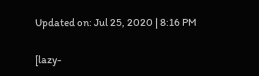Updated on: Jul 25, 2020 | 8:16 PM

[lazy-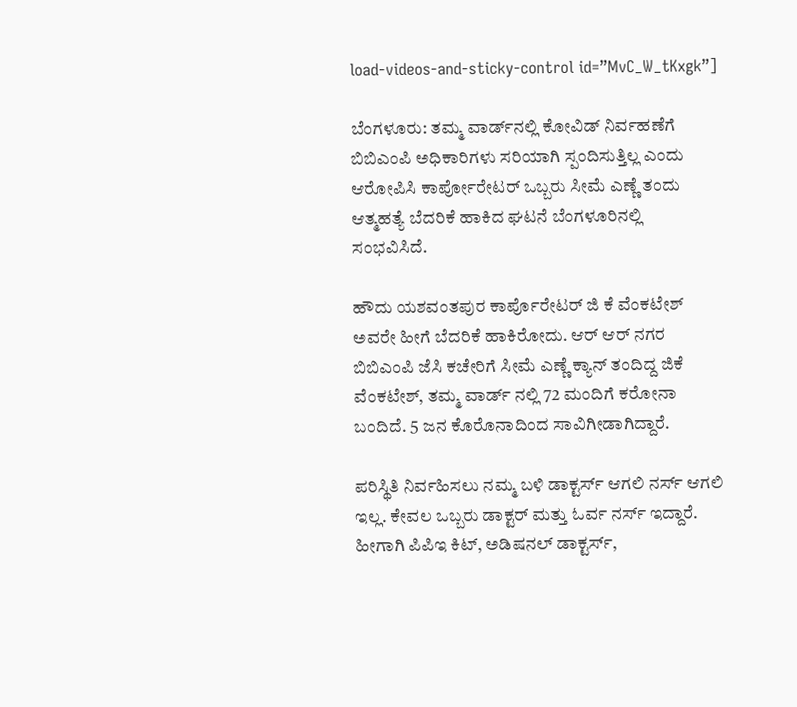load-videos-and-sticky-control id=”MvC_W_tKxgk”]

ಬೆಂಗಳೂರು: ತಮ್ಮ ವಾರ್ಡ್‌ನಲ್ಲಿ ಕೋವಿಡ್ ನಿರ್ವಹಣೆಗೆ ಬಿಬಿಎಂಪಿ ಅಧಿಕಾರಿಗಳು ಸರಿಯಾಗಿ ಸ್ಪಂದಿಸುತ್ತಿಲ್ಲ ಎಂದು ಆರೋಪಿಸಿ ಕಾರ್ಪೋರೇಟರ್‌ ಒಬ್ಬರು ಸೀಮೆ ಎಣ್ಣೆ ತಂದು ಆತ್ಮಹತ್ಯೆ ಬೆದರಿಕೆ ಹಾಕಿದ ಘಟನೆ ಬೆಂಗಳೂರಿನಲ್ಲಿ ಸಂಭವಿಸಿದೆ.

ಹೌದು ಯಶವಂತಪುರ ಕಾರ್ಪೊರೇಟರ್ ಜಿ ಕೆ ವೆಂಕಟೇಶ್ ಅವರೇ ಹೀಗೆ ಬೆದರಿಕೆ ಹಾಕಿರೋದು. ಆರ್ ಆರ್ ನಗರ ಬಿಬಿಎಂಪಿ ಜೆಸಿ ಕಚೇರಿಗೆ ಸೀಮೆ ಎಣ್ಣೆ ಕ್ಯಾನ್ ತಂದಿದ್ದ ಜಿಕೆ ವೆಂಕಟೇಶ್, ತಮ್ಮ ವಾರ್ಡ್ ನಲ್ಲಿ 72 ಮಂದಿಗೆ ಕರೋನಾ ಬಂದಿದೆ. 5 ಜನ ಕೊರೊನಾದಿಂದ ಸಾವಿಗೀಡಾಗಿದ್ದಾರೆ.

ಪರಿಸ್ಥಿತಿ ನಿರ್ವಹಿಸಲು ನಮ್ಮ ಬಳಿ ಡಾಕ್ಟರ್ಸ್ ಆಗಲಿ ನರ್ಸ್ ಆಗಲಿ ಇಲ್ಲ. ಕೇವಲ ಒಬ್ಬರು ಡಾಕ್ಟರ್ ಮತ್ತು ಓರ್ವ ನರ್ಸ್ ಇದ್ದಾರೆ. ಹೀಗಾಗಿ ಪಿಪಿಇ ಕಿಟ್, ಅಡಿಷನಲ್ ಡಾಕ್ಟರ್ಸ್,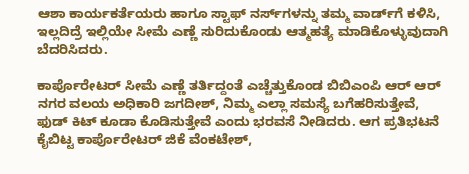ಆಶಾ ಕಾರ್ಯಕರ್ತೆಯರು ಹಾಗೂ ಸ್ಟಾಫ್ ನರ್ಸ್‌ಗಳನ್ನು ತಮ್ಮ ವಾರ್ಡ್‌ಗೆ ಕಳಿಸಿ, ಇಲ್ಲದಿದ್ರೆ ಇಲ್ಲಿಯೇ ಸೀಮೆ ಎಣ್ಣೆ ಸುರಿದುಕೊಂಡು ಆತ್ಮಹತ್ಯೆ ಮಾಡಿಕೊಳ್ಳುವುದಾಗಿ ಬೆದರಿಸಿದರು.

ಕಾರ್ಪೊರೇಟರ್ ಸೀಮೆ ಎಣ್ಣೆ ತರ್ತಿದ್ದಂತೆ ಎಚ್ಚೆತ್ತುಕೊಂಡ ಬಿಬಿಎಂಪಿ ಆರ್ ಆರ್ ನಗರ ವಲಯ ಅಧಿಕಾರಿ ಜಗದೀಶ್, ನಿಮ್ಮ ಎಲ್ಲಾ ಸಮಸ್ಯೆ ಬಗೆಹರಿಸುತ್ತೇವೆ, ಫುಡ್ ಕಿಟ್ ಕೂಡಾ ಕೊಡಿಸುತ್ತೇವೆ ಎಂದು ಭರವಸೆ ನೀಡಿದರು. ಆಗ ಪ್ರತಿಭಟನೆ ಕೈಬಿಟ್ಟ ಕಾರ್ಪೊರೇಟರ್ ಜಿಕೆ ವೆಂಕಟೇಶ್,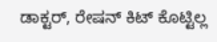ಡಾಕ್ಟರ್, ರೇಷನ್ ಕಿಟ್ ಕೊಟ್ಟಿಲ್ಲ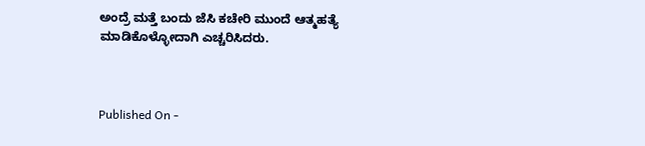ಅಂದ್ರೆ ಮತ್ತೆ ಬಂದು ಜೆಸಿ ಕಚೇರಿ ಮುಂದೆ ಆತ್ಮಹತ್ಯೆ ಮಾಡಿಕೊಳ್ಳೋದಾಗಿ ಎಚ್ಚರಿಸಿದರು.



Published On -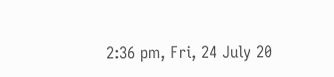2:36 pm, Fri, 24 July 20